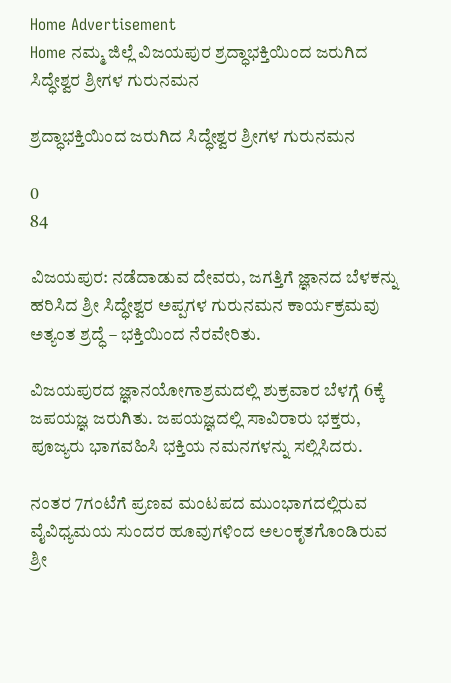Home Advertisement
Home ನಮ್ಮ ಜಿಲ್ಲೆ ವಿಜಯಪುರ ಶ್ರದ್ಧಾಭಕ್ತಿಯಿಂದ ಜರುಗಿದ ಸಿದ್ಧೇಶ್ವರ ಶ್ರೀಗಳ ಗುರುನಮನ

ಶ್ರದ್ಧಾಭಕ್ತಿಯಿಂದ ಜರುಗಿದ ಸಿದ್ಧೇಶ್ವರ ಶ್ರೀಗಳ ಗುರುನಮನ

0
84

ವಿಜಯಪುರ: ನಡೆದಾಡುವ ದೇವರು, ಜಗತ್ತಿಗೆ ಜ್ಞಾನದ ಬೆಳಕನ್ನು ಹರಿಸಿದ ಶ್ರೀ ಸಿದ್ಧೇಶ್ವರ ಅಪ್ಪಗಳ ಗುರುನಮನ ಕಾರ್ಯಕ್ರಮವು ಅತ್ಯಂತ ಶ್ರದ್ಧೆ – ಭಕ್ತಿಯಿಂದ ನೆರವೇರಿತು.

ವಿಜಯಪುರದ ಜ್ಞಾನಯೋಗಾಶ್ರಮದಲ್ಲಿ ಶುಕ್ರವಾರ ಬೆಳಗ್ಗೆ 6ಕ್ಕೆ ಜಪಯಜ್ಞ ಜರುಗಿತು. ಜಪಯಜ್ಞದಲ್ಲಿ ಸಾವಿರಾರು ಭಕ್ತರು, ಪೂಜ್ಯರು ಭಾಗವಹಿಸಿ ಭಕ್ತಿಯ ನಮನಗಳನ್ನು ಸಲ್ಲಿಸಿದರು.

ನಂತರ 7ಗಂಟೆಗೆ ಪ್ರಣವ ಮಂಟಪದ ಮುಂಭಾಗದಲ್ಲಿರುವ ವೈವಿಧ್ಯಮಯ ಸುಂದರ ಹೂವುಗಳಿಂದ ಅಲಂಕೃತಗೊಂಡಿರುವ ಶ್ರೀ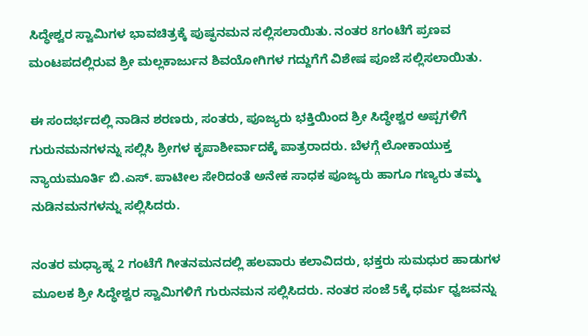ಸಿದ್ಧೇಶ್ವರ ಸ್ವಾಮಿಗಳ ಭಾವಚಿತ್ರಕ್ಕೆ ಪುಷ್ಫನಮನ ಸಲ್ಲಿಸಲಾಯಿತು. ನಂತರ 8ಗಂಟೆಗೆ ಪ್ರಣವ ಮಂಟಪದಲ್ಲಿರುವ ಶ್ರೀ ಮಲ್ಲಕಾರ್ಜುನ ಶಿವಯೋಗಿಗಳ ಗದ್ದುಗೆಗೆ ವಿಶೇಷ ಪೂಜೆ ಸಲ್ಲಿಸಲಾಯಿತು.

ಈ ಸಂದರ್ಭದಲ್ಲಿ ನಾಡಿನ ಶರಣರು, ಸಂತರು, ಪೂಜ್ಯರು ಭಕ್ತಿಯಿಂದ ಶ್ರೀ ಸಿದ್ಧೇಶ್ವರ ಅಪ್ಪಗಳಿಗೆ ಗುರುನಮನಗಳನ್ನು ಸಲ್ಲಿಸಿ ಶ್ರೀಗಳ ಕೃಪಾಶೀರ್ವಾದಕ್ಕೆ ಪಾತ್ರರಾದರು. ಬೆಳಗ್ಗೆ ಲೋಕಾಯುಕ್ತ ನ್ಯಾಯಮೂರ್ತಿ ಬಿ.ಎಸ್. ಪಾಟೀಲ ಸೇರಿದಂತೆ ಅನೇಕ ಸಾಧಕ ಪೂಜ್ಯರು ಹಾಗೂ ಗಣ್ಯರು ತಮ್ಮ ನುಡಿನಮನಗಳನ್ನು ಸಲ್ಲಿಸಿದರು.

ನಂತರ ಮಧ್ಯಾಹ್ನ 2 ಗಂಟೆಗೆ ಗೀತನಮನದಲ್ಲಿ ಹಲವಾರು ಕಲಾವಿದರು, ಭಕ್ತರು ಸುಮಧುರ ಹಾಡುಗಳ ಮೂಲಕ ಶ್ರೀ ಸಿದ್ಧೇಶ್ವರ ಸ್ವಾಮಿಗಳಿಗೆ ಗುರುನಮನ ಸಲ್ಲಿಸಿದರು. ನಂತರ ಸಂಜೆ 5ಕ್ಕೆ ಧರ್ಮ ಧ್ವಜವನ್ನು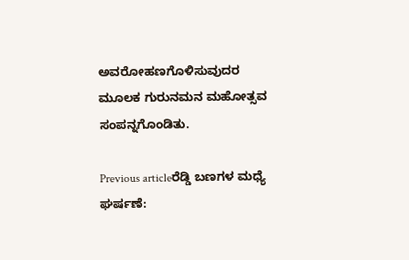ಅವರೋಹಣಗೊಳಿಸುವುದರ ಮೂಲಕ ಗುರುನಮನ ಮಹೋತ್ಸವ ಸಂಪನ್ನಗೊಂಡಿತು.

Previous articleರೆಡ್ಡಿ ಬಣಗಳ ಮಧ್ಯೆ ಘರ್ಷಣೆ: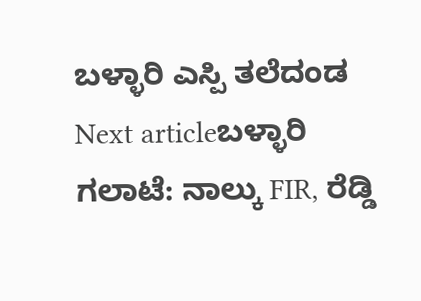ಬಳ್ಳಾರಿ ಎಸ್ಪಿ ತಲೆದಂಡ
Next articleಬಳ್ಳಾರಿ ಗಲಾಟೆ: ನಾಲ್ಕು FIR, ರೆಡ್ಡಿ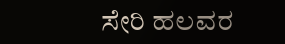ಸೇರಿ ಹಲವರ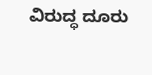ವಿರುದ್ಧ ದೂರು